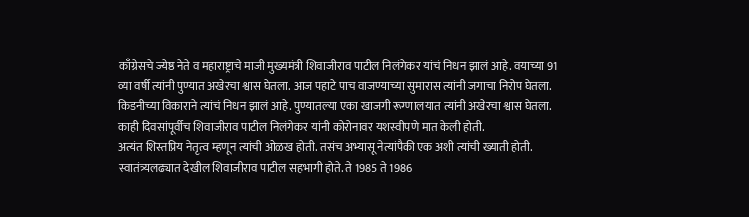काँग्रेसचे ज्येष्ठ नेते व महाराष्ट्राचे माजी मुख्यमंत्री शिवाजीराव पाटील निलंगेकर यांचं निधन झालं आहे. वयाच्या 91 व्या वर्षी त्यांनी पुण्यात अखेरचा श्वास घेतला. आज पहाटे पाच वाजण्याच्या सुमारास त्यांनी जगाचा निरोप घेतला.
किडनीच्या विकाराने त्यांचं निधन झालं आहे. पुण्यातल्या एका खाजगी रूग्णालयात त्यांनी अखेरचा श्वास घेतला. काही दिवसांपूर्वीच शिवाजीराव पाटील निलंगेकर यांनी कोरोनावर यशस्वीपणे मात केली होती.
अत्यंत शिस्तप्रिय नेतृत्व म्हणून त्यांची ओळख होती. तसंच अभ्यासू नेत्यांपैकी एक अशी त्यांची ख्याती होती. स्वातंत्र्यलढ्यात देखील शिवाजीराव पाटील सहभागी होते. ते 1985 ते 1986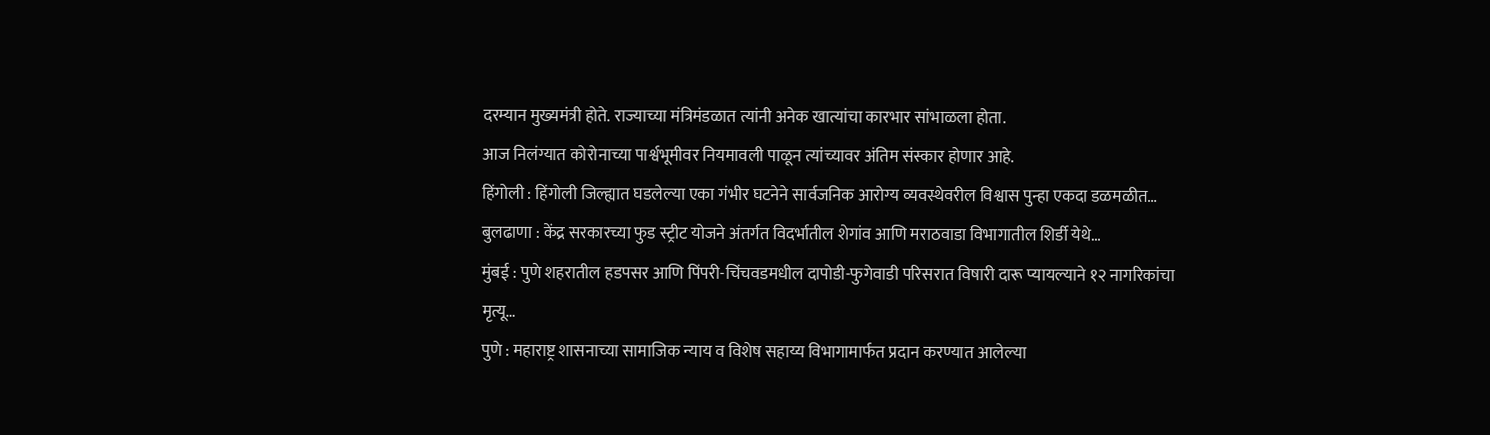दरम्यान मुख्यमंत्री होते. राज्याच्या मंत्रिमंडळात त्यांनी अनेक खात्यांचा कारभार सांभाळला होता.
आज निलंग्यात कोरोनाच्या पार्श्वभूमीवर नियमावली पाळून त्यांच्यावर अंतिम संस्कार होणार आहे.
हिंगोली : हिंगोली जिल्ह्यात घडलेल्या एका गंभीर घटनेने सार्वजनिक आरोग्य व्यवस्थेवरील विश्वास पुन्हा एकदा डळमळीत…
बुलढाणा : केंद्र सरकारच्या फुड स्ट्रीट योजने अंतर्गत विदर्भातील शेगांव आणि मराठवाडा विभागातील शिर्डी येथे…
मुंबई : पुणे शहरातील हडपसर आणि पिंपरी-चिंचवडमधील दापोडी-फुगेवाडी परिसरात विषारी दारू प्यायल्याने १२ नागरिकांचा मृत्यू…
पुणे : महाराष्ट्र शासनाच्या सामाजिक न्याय व विशेष सहाय्य विभागामार्फत प्रदान करण्यात आलेल्या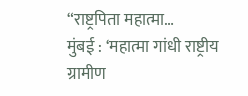“राष्ट्रपिता महात्मा…
मुंबई : ‘महात्मा गांधी राष्ट्रीय ग्रामीण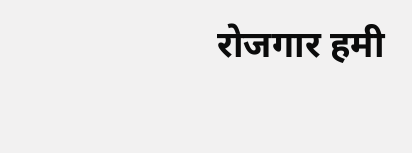रोजगार हमी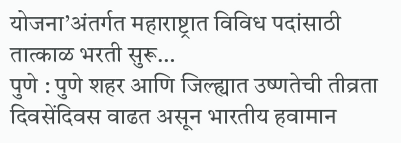योजना’अंतर्गत महाराष्ट्रात विविध पदांसाठी तात्काळ भरती सुरू…
पुणे : पुणे शहर आणि जिल्ह्यात उष्णतेची तीव्रता दिवसेंदिवस वाढत असून भारतीय हवामान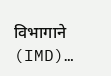विभागाने (IMD)…